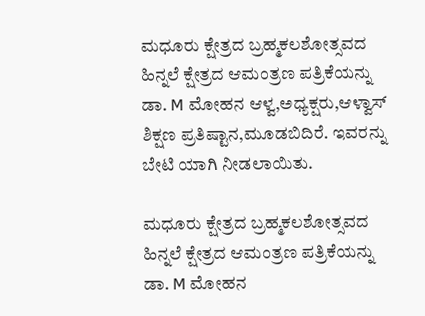ಮಧೂರು ಕ್ಷೇತ್ರದ ಬ್ರಹ್ಮಕಲಶೋತ್ಸವದ ಹಿನ್ನಲೆ ಕ್ಷೇತ್ರದ ಆಮಂತ್ರಣ ಪತ್ರಿಕೆಯನ್ನು ಡಾ. M ಮೋಹನ ಆಳ್ವ,ಅಧ್ಯಕ್ಷರು,ಆಳ್ವಾಸ್ ಶಿಕ್ಷಣ ಪ್ರತಿಷ್ಟಾನ,ಮೂಡಬಿದಿರೆ. ಇವರನ್ನು ಬೇಟಿ ಯಾಗಿ ನೀಡಲಾಯಿತು.

ಮಧೂರು ಕ್ಷೇತ್ರದ ಬ್ರಹ್ಮಕಲಶೋತ್ಸವದ ಹಿನ್ನಲೆ ಕ್ಷೇತ್ರದ ಆಮಂತ್ರಣ ಪತ್ರಿಕೆಯನ್ನು ಡಾ. M ಮೋಹನ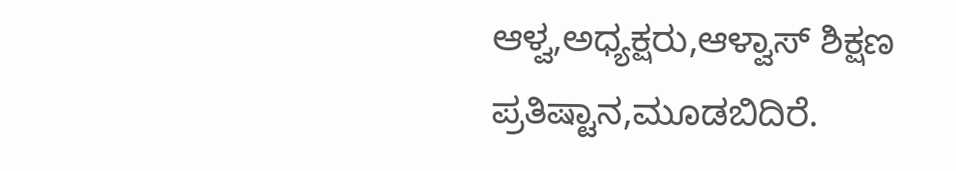ಆಳ್ವ,ಅಧ್ಯಕ್ಷರು,ಆಳ್ವಾಸ್ ಶಿಕ್ಷಣ ಪ್ರತಿಷ್ಟಾನ,ಮೂಡಬಿದಿರೆ.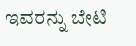ಇವರನ್ನು ಬೇಟಿ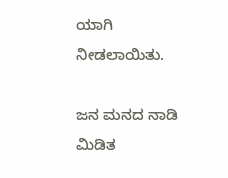ಯಾಗಿ ನೀಡಲಾಯಿತು.

ಜನ ಮನದ ನಾಡಿ ಮಿಡಿತ